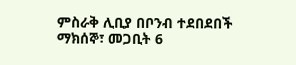ምስራቅ ሊቢያ በቦንብ ተደበደበች
ማክሰኞ፣ መጋቢት 6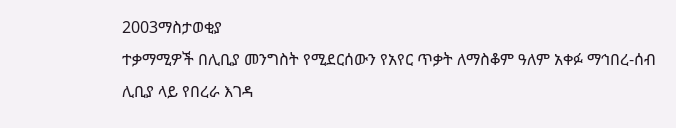2003ማስታወቂያ
ተቃማሚዎች በሊቢያ መንግስት የሚደርሰውን የአየር ጥቃት ለማስቆም ዓለም አቀፉ ማኅበረ-ሰብ ሊቢያ ላይ የበረራ እገዳ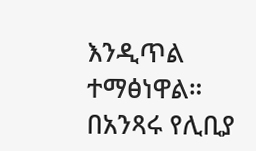እንዲጥል ተማፅነዋል። በአንጻሩ የሊቢያ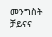መንግስት ቻይናና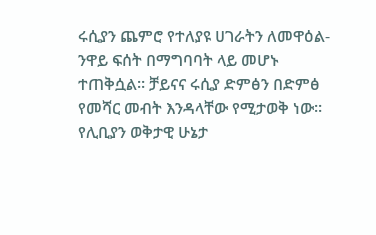ሩሲያን ጨምሮ የተለያዩ ሀገራትን ለመዋዕል-ንዋይ ፍሰት በማግባባት ላይ መሆኑ ተጠቅሷል። ቻይናና ሩሲያ ድምፅን በድምፅ የመሻር መብት እንዳላቸው የሚታወቅ ነው። የሊቢያን ወቅታዊ ሁኔታ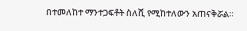በተመለከተ ማንተጋፍቶት ስለሺ የሚከተለውን አጠናቅሯል።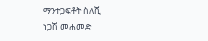ማንተጋፍቶት ስለሺ
ነጋሽ መሐመድ